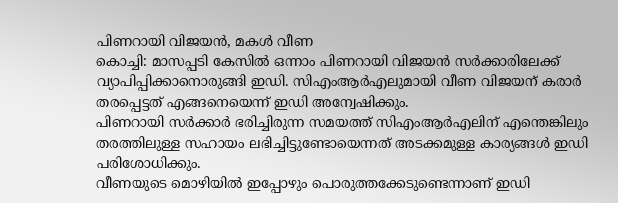പിണറായി വിജയൻ, മകൾ വീണ
കൊച്ചി: മാസപ്പടി കേസിൽ ഒന്നാം പിണറായി വിജയൻ സർക്കാരിലേക്ക് വ്യാപിപ്പിക്കാനൊരുങ്ങി ഇഡി. സിഎംആർഎലുമായി വീണ വിജയന് കരാർ തരപ്പെട്ടത് എങ്ങനെയെന്ന് ഇഡി അന്വേഷിക്കും.
പിണറായി സർക്കാർ ഭരിച്ചിരുന്ന സമയത്ത് സിഎംആർഎലിന് എന്തെങ്കിലും തരത്തിലുള്ള സഹായം ലഭിച്ചിട്ടുണ്ടോയെന്നത് അടക്കമുള്ള കാര്യങ്ങൾ ഇഡി പരിശോധിക്കും.
വീണയുടെ മൊഴിയിൽ ഇപ്പോഴും പൊരുത്തക്കേടുണ്ടെന്നാണ് ഇഡി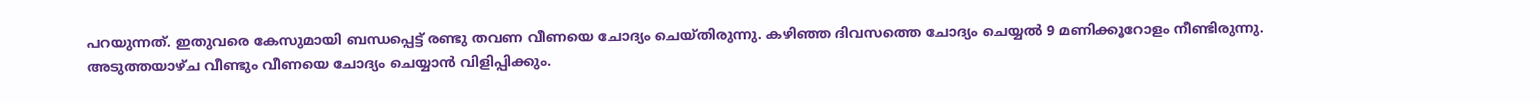പറയുന്നത്. ഇതുവരെ കേസുമായി ബന്ധപ്പെട്ട് രണ്ടു തവണ വീണയെ ചോദ്യം ചെയ്തിരുന്നു. കഴിഞ്ഞ ദിവസത്തെ ചോദ്യം ചെയ്യൽ 9 മണിക്കൂറോളം നീണ്ടിരുന്നു.
അടുത്തയാഴ്ച വീണ്ടും വീണയെ ചോദ്യം ചെയ്യാൻ വിളിപ്പിക്കും.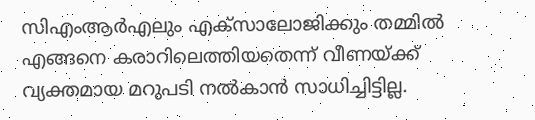സിഎംആർഎലും എക്സാലോജിക്കും തമ്മിൽ എങ്ങനെ കരാറിലെത്തിയതെന്ന് വീണയ്ക്ക് വ്യക്തമായ മറുപടി നൽകാൻ സാധിച്ചിട്ടില്ല.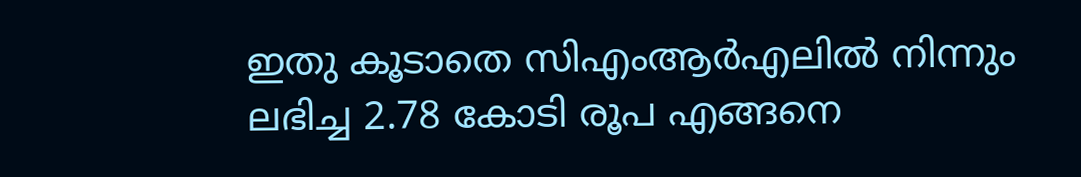ഇതു കൂടാതെ സിഎംആർഎലിൽ നിന്നും ലഭിച്ച 2.78 കോടി രൂപ എങ്ങനെ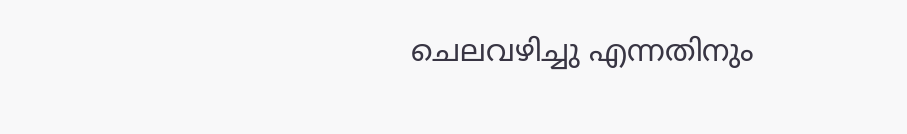ചെലവഴിച്ചു എന്നതിനും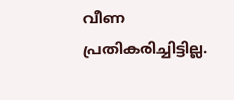വീണ പ്രതികരിച്ചിട്ടില്ല.